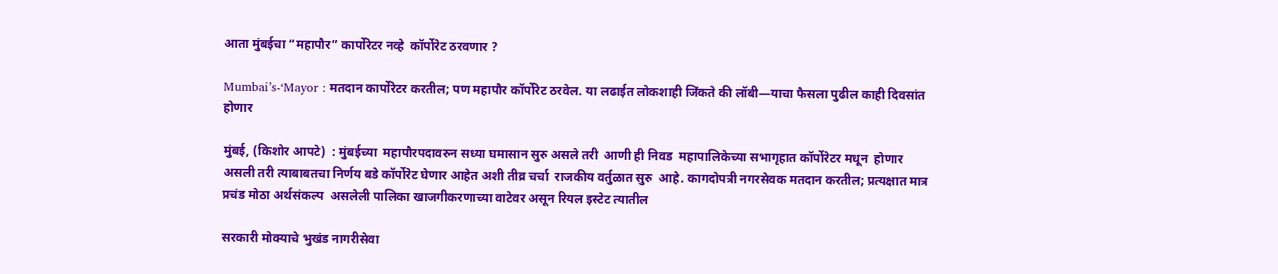आता मुंबईचा “महापौर” कार्पोरेटर नव्हे  कॉर्पोरेट ठरवणार ?

Mumbai’s-‘Mayor : मतदान कार्पोरेटर करतील; पण महापौर कॉर्पोरेट ठरवेल. या लढाईत लोकशाही जिंकते की लॉबी—याचा फैसला पुढील काही दिवसांत होणार

मुंबई, (किशोर आपटे)  : मुंबईच्या  महापौरपदावरुन सध्या घमासान सुरु असले तरी  आणी ही निवड  महापालिकेच्या सभागृहात कॉर्पोरेटर मधून  होणार असली तरी त्याबाबतचा निर्णय बडे कॉर्पोरेट घेणार आहेत अशी तीव्र चर्चा  राजकीय वर्तुळात सुरु  आहे. कागदोपत्री नगरसेवक मतदान करतील; प्रत्यक्षात मात्र प्रचंड मोठा अर्थसंकल्प  असलेली पालिका खाजगीकरणाच्या वाटेवर असून रियल इस्टेट त्यातील

सरकारी मोक्याचे भुखंड नागरीसेवा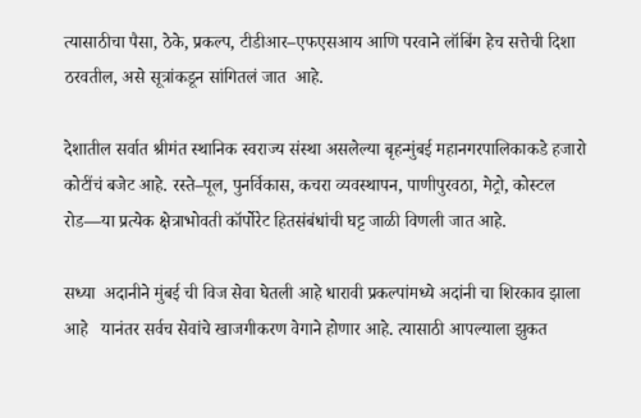त्यासाठीचा पैसा, ठेके, प्रकल्प, टीडीआर–एफएसआय आणि परवाने लॉबिंग हेच सत्तेची दिशा ठरवतील, असे सूत्रांकडून सांगितलं जात  आहे.

देशातील सर्वात श्रीमंत स्थानिक स्वराज्य संस्था असलेल्या बृहन्मुंबई महानगरपालिकाकडे हजारो कोटींचं बजेट आहे. रस्ते–पूल, पुनर्विकास, कचरा व्यवस्थापन, पाणीपुरवठा, मेट्रो, कोस्टल रोड—या प्रत्येक क्षेत्राभोवती कॉर्पोरेट हितसंबंधांची घट्ट जाळी विणली जात आहे.

सध्या  अदानीने मुंबई ची विज सेवा घेतली आहे धारावी प्रकल्पांमध्ये अदांनी चा शिरकाव झाला आहे   यानंतर सर्वच सेवांचे खाजगीकरण वेगाने होणार आहे. त्यासाठी आपल्याला झुकत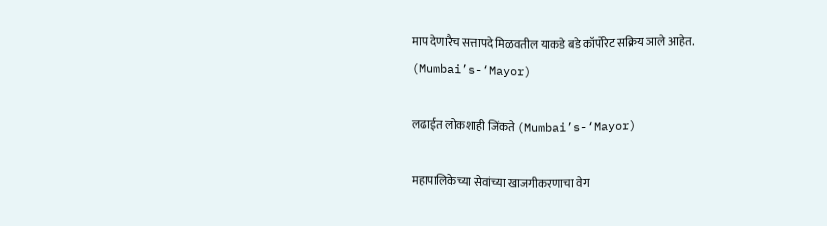माप देणारैच सत्तापदे मिळवतील याकडे बडे कॉर्पोरेट सक्रिय ञाले आहेत. (Mumbai’s-‘Mayor)

लढाईत लोकशाही जिंकते (Mumbai’s-‘Mayor)

महापालिकेच्या सेवांच्या खाजगीकरणाचा वेग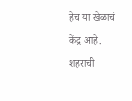हेच या खेळाचं केंद्र आहे. शहराची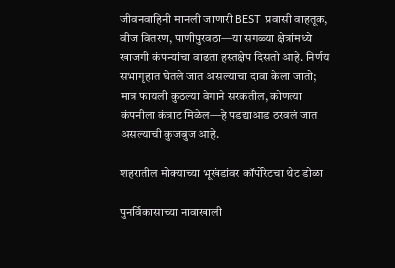जीवनवाहिनी मानली जाणारी BEST प्रवासी वाहतूक, वीज वितरण, पाणीपुरवठा—या सगळ्या क्षेत्रांमध्ये खाजगी कंपन्यांचा वाढता हस्तक्षेप दिसतो आहे. निर्णय सभागृहात घेतले जात असल्याचा दावा केला जातो; मात्र फायली कुठल्या वेगाने सरकतील, कोणत्या कंपनीला कंत्राट मिळेल—हे पडद्याआड ठरवलं जात असल्याची कुजबुज आहे.

शहरातील मोक्याच्या भूखंडांवर कॉर्पोरेटचा थेट डोळा

पुनर्विकासाच्या नावाखाली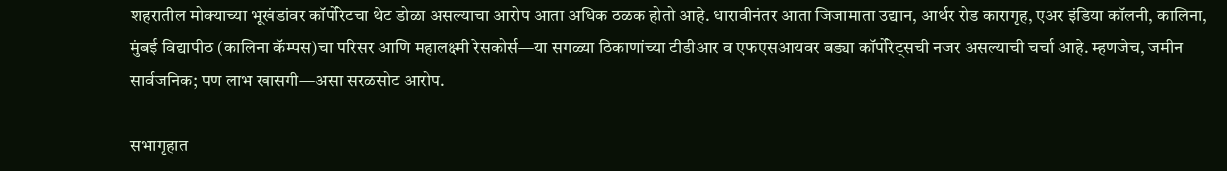शहरातील मोक्याच्या भूखंडांवर कॉर्पोरेटचा थेट डोळा असल्याचा आरोप आता अधिक ठळक होतो आहे. धारावीनंतर आता जिजामाता उद्यान, आर्थर रोड कारागृह, एअर इंडिया कॉलनी, कालिना, मुंबई विद्यापीठ (कालिना कॅम्पस)चा परिसर आणि महालक्ष्मी रेसकोर्स—या सगळ्या ठिकाणांच्या टीडीआर व एफएसआयवर बड्या कॉर्पोरेट्सची नजर असल्याची चर्चा आहे. म्हणजेच, जमीन सार्वजनिक; पण लाभ खासगी—असा सरळसोट आरोप.

सभागृहात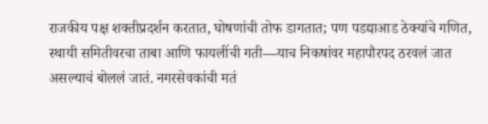राजकीय पक्ष शक्तीप्रदर्शन करतात, घोषणांची तोफ डागतात; पण पडद्याआड ठेक्यांचे गणित, स्थायी समितीवरचा ताबा आणि फायलींची गती—याच निकषांवर महापौरपद ठरवलं जात असल्याचं बोललं जातं. नगरसेवकांची मतं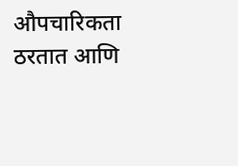औपचारिकता ठरतात आणि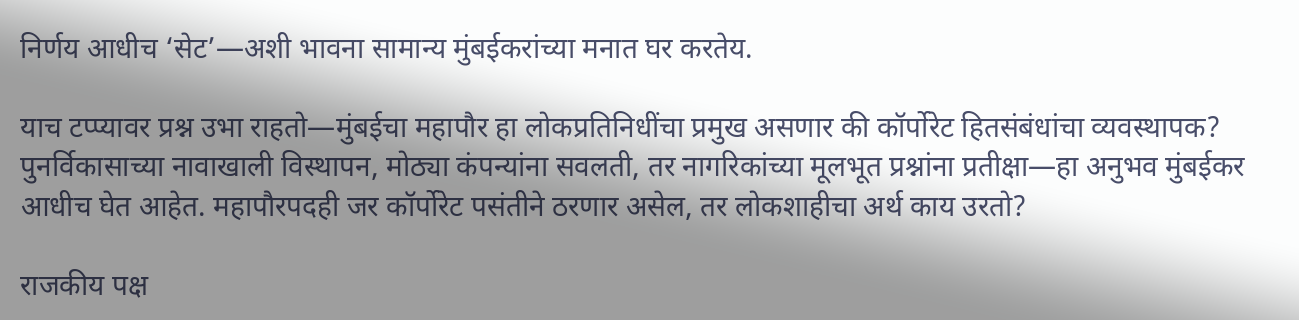निर्णय आधीच ‘सेट’—अशी भावना सामान्य मुंबईकरांच्या मनात घर करतेय.

याच टप्प्यावर प्रश्न उभा राहतो—मुंबईचा महापौर हा लोकप्रतिनिधींचा प्रमुख असणार की कॉर्पोरेट हितसंबंधांचा व्यवस्थापक? पुनर्विकासाच्या नावाखाली विस्थापन, मोठ्या कंपन्यांना सवलती, तर नागरिकांच्या मूलभूत प्रश्नांना प्रतीक्षा—हा अनुभव मुंबईकर आधीच घेत आहेत. महापौरपदही जर कॉर्पोरेट पसंतीने ठरणार असेल, तर लोकशाहीचा अर्थ काय उरतो?

राजकीय पक्ष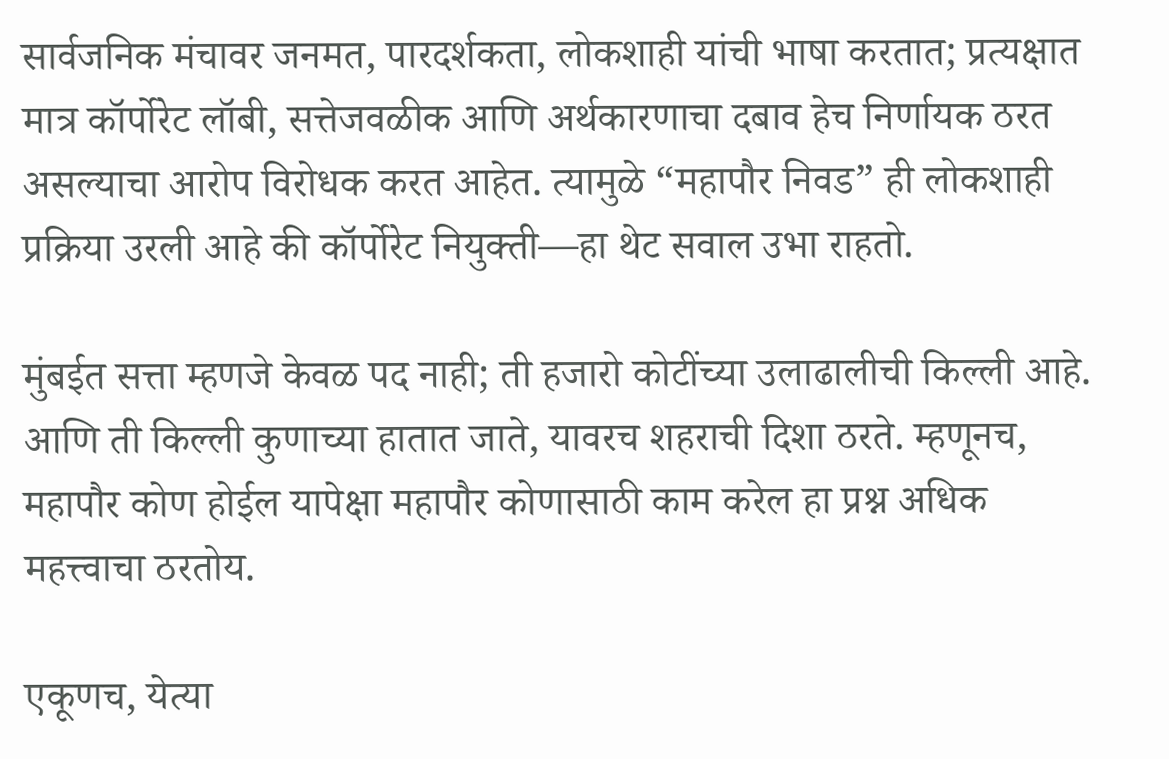सार्वजनिक मंचावर जनमत, पारदर्शकता, लोकशाही यांची भाषा करतात; प्रत्यक्षात मात्र कॉर्पोरेट लॉबी, सत्तेजवळीक आणि अर्थकारणाचा दबाव हेच निर्णायक ठरत असल्याचा आरोप विरोधक करत आहेत. त्यामुळे “महापौर निवड” ही लोकशाही प्रक्रिया उरली आहे की कॉर्पोरेट नियुक्ती—हा थेट सवाल उभा राहतो.

मुंबईत सत्ता म्हणजे केवळ पद नाही; ती हजारो कोटींच्या उलाढालीची किल्ली आहे. आणि ती किल्ली कुणाच्या हातात जाते, यावरच शहराची दिशा ठरते. म्हणूनच, महापौर कोण होईल यापेक्षा महापौर कोणासाठी काम करेल हा प्रश्न अधिक महत्त्वाचा ठरतोय.

एकूणच, येत्या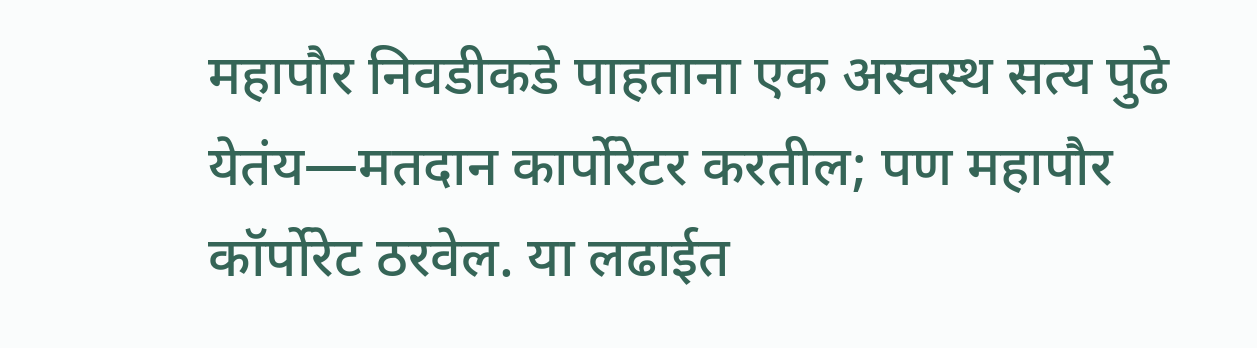महापौर निवडीकडे पाहताना एक अस्वस्थ सत्य पुढे येतंय—मतदान कार्पोरेटर करतील; पण महापौर कॉर्पोरेट ठरवेल. या लढाईत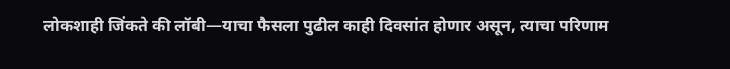लोकशाही जिंकते की लॉबी—याचा फैसला पुढील काही दिवसांत होणार असून, त्याचा परिणाम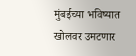मुंबईच्या भविष्यात खोलवर उमटणार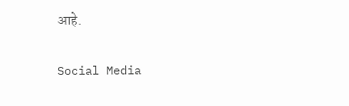आहे.

Social Media